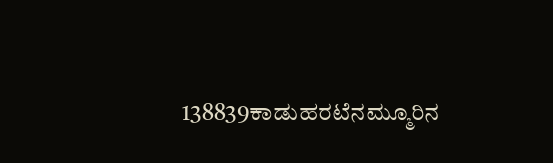138839ಕಾಡುಹರಟೆನಮ್ಮೂರಿನ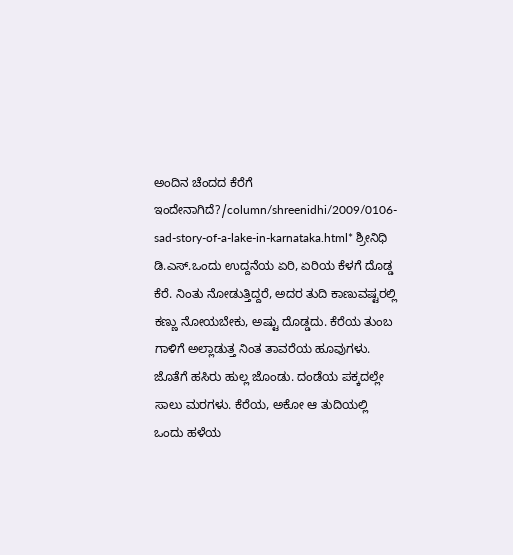ಅಂದಿನ ಚೆಂದದ ಕೆರೆಗೆ ಇಂದೇನಾಗಿದೆ?/column/shreenidhi/2009/0106-sad-story-of-a-lake-in-karnataka.html* ಶ್ರೀನಿಧಿ ಡಿ.ಎಸ್.ಒಂದು ಉದ್ದನೆಯ ಏರಿ, ಏರಿಯ ಕೆಳಗೆ ದೊಡ್ಡ ಕೆರೆ. ನಿಂತು ನೋಡುತ್ತಿದ್ದರೆ, ಅದರ ತುದಿ ಕಾಣುವಷ್ಟರಲ್ಲಿ ಕಣ್ಣು ನೋಯಬೇಕು, ಅಷ್ಟು ದೊಡ್ಡದು. ಕೆರೆಯ ತುಂಬ ಗಾಳಿಗೆ ಅಲ್ಲಾಡುತ್ತ ನಿಂತ ತಾವರೆಯ ಹೂವುಗಳು. ಜೊತೆಗೆ ಹಸಿರು ಹುಲ್ಲ ಜೊಂಡು. ದಂಡೆಯ ಪಕ್ಕದಲ್ಲೇ ಸಾಲು ಮರಗಳು. ಕೆರೆಯ, ಅಕೋ ಆ ತುದಿಯಲ್ಲಿ ಒಂದು ಹಳೆಯ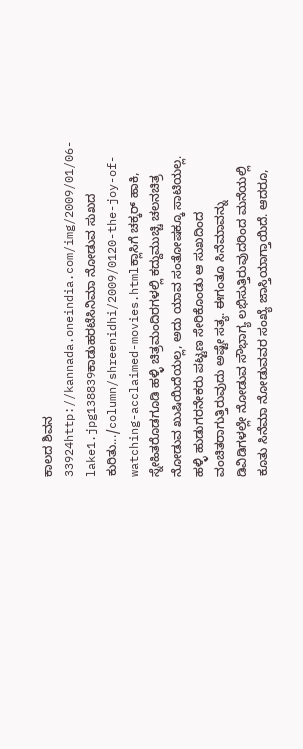ಕಾಲದ ಶಿವನ 33924http://kannada.oneindia.com/img/2009/01/06-lake1.jpg138839ಕಾಡುಹರಟೆಸಿನಿಮಾ ನೋಡುವ ಸುಖದ ಕುರಿತು.../column/shreenidhi/2009/0120-the-joy-of-watching-acclaimed-movies.htmlಕ್ಲಾಸಿಗೆ ಚಕ್ಕರ್ ಹಾಕಿ, ಸ್ನೇಹಿತರೊಡಗೂಡಿ ಹಳ್ಳಿ ಚಿತ್ರಮಂದಿರಗಳಲ್ಲಿ ಕದ್ದುಮುಚ್ಚಿ ಚಲನಚಿತ್ರ ನೋಡುವ ಖುಷಿಯಿದೆಯಲ್ಲ, ಅದು ಯಾವ ಸಂತೋಷಕ್ಕೂ ಸಾಟಿಯಲ್ಲ. ಹಳ್ಳಿ ಹುಡುಗರನೇಕರು ಪಟ್ಟಣ ಸೇರಿಕೊಂಡು ಆ ಸುಖದಿಂದ ವಂಚಿತರಾಗುತ್ತಿರುವುದು ಅಷ್ಟೇ ಸತ್ಯ. ಈಗಂತೂ ಸಿನೆಮಾವನ್ನು ಡಿವಿಡಿಗಳಲ್ಲೇ ನೋಡುವ ಸೌಭಾಗ್ಯ ಲಭಿಸುತ್ತಿರುವುದರಿಂದ ಮನೆಯಲ್ಲಿ ಕೂತು ಸಿನೆಮಾ ನೋಡುವವರ ಸಂಖ್ಯೆ ಜಾಸ್ತಿಯಾಗ್ತಾಯಿದೆ. ಆದರೂ,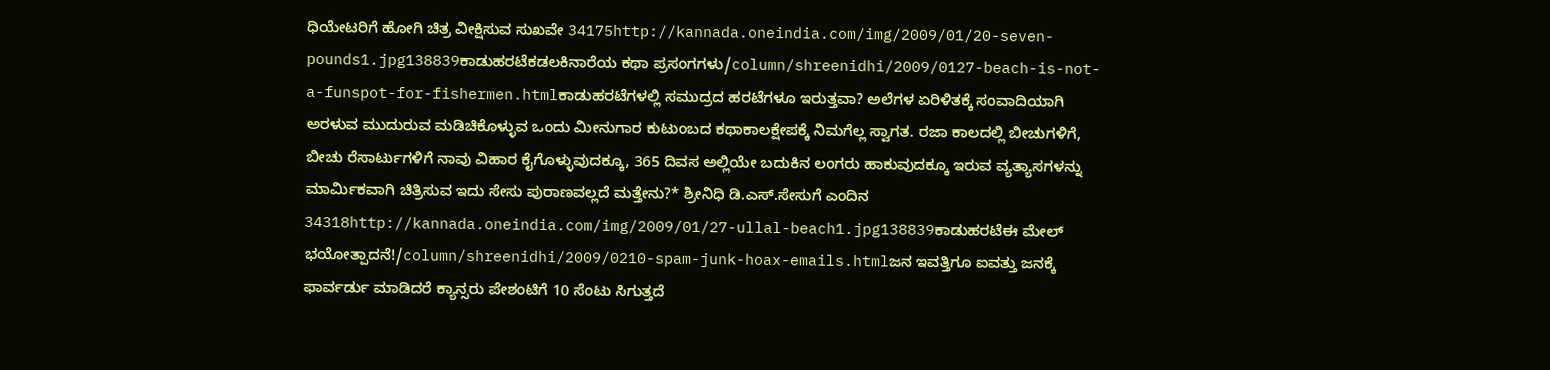ಧಿಯೇಟರಿಗೆ ಹೋಗಿ ಚಿತ್ರ ವೀಕ್ಷಿಸುವ ಸುಖವೇ 34175http://kannada.oneindia.com/img/2009/01/20-seven-pounds1.jpg138839ಕಾಡುಹರಟೆಕಡಲಕಿನಾರೆಯ ಕಥಾ ಪ್ರಸಂಗಗಳು/column/shreenidhi/2009/0127-beach-is-not-a-funspot-for-fishermen.htmlಕಾಡುಹರಟೆಗಳಲ್ಲಿ ಸಮುದ್ರದ ಹರಟೆಗಳೂ ಇರುತ್ತವಾ? ಅಲೆಗಳ ಏರಿಳಿತಕ್ಕೆ ಸಂವಾದಿಯಾಗಿ ಅರಳುವ ಮುದುರುವ ಮಡಿಚಿಕೊಳ್ಳುವ ಒಂದು ಮೀನುಗಾರ ಕುಟುಂಬದ ಕಥಾಕಾಲಕ್ಷೇಪಕ್ಕೆ ನಿಮಗೆಲ್ಲ ಸ್ವಾಗತ. ರಜಾ ಕಾಲದಲ್ಲಿ ಬೀಚುಗಳಿಗೆ, ಬೀಚು ರೆಸಾರ್ಟುಗಳಿಗೆ ನಾವು ವಿಹಾರ ಕೈಗೊಳ್ಳುವುದಕ್ಕೂ, 365 ದಿವಸ ಅಲ್ಲಿಯೇ ಬದುಕಿನ ಲಂಗರು ಹಾಕುವುದಕ್ಕೂ ಇರುವ ವ್ಯತ್ಯಾಸಗಳನ್ನು ಮಾರ್ಮಿಕವಾಗಿ ಚಿತ್ರಿಸುವ ಇದು ಸೇಸು ಪುರಾಣವಲ್ಲದೆ ಮತ್ತೇನು?* ಶ್ರೀನಿಧಿ ಡಿ.ಎಸ್.ಸೇಸುಗೆ ಎಂದಿನ 34318http://kannada.oneindia.com/img/2009/01/27-ullal-beach1.jpg138839ಕಾಡುಹರಟೆಈ ಮೇಲ್ ಭಯೋತ್ಪಾದನೆ!/column/shreenidhi/2009/0210-spam-junk-hoax-emails.htmlಜನ ಇವತ್ತಿಗೂ ಐವತ್ತು ಜನಕ್ಕೆ ಫಾರ್ವರ್ಡು ಮಾಡಿದರೆ ಕ್ಯಾನ್ಸರು ಪೇಶಂಟಿಗೆ 10 ಸೆಂಟು ಸಿಗುತ್ತದೆ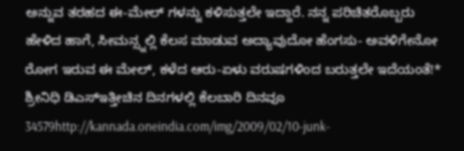ಅನ್ನುವ ತರಹದ ಈ-ಮೇಲ್ ಗಳನ್ನು ಕಳಿಸುತ್ತಲೇ ಇದ್ದಾರೆ. ನನ್ನ ಪರಿಚಿತರೊಬ್ಬರು ಹೇಳಿದ ಹಾಗೆ, ಸೀಮನ್ಸ್ನಲ್ಲಿ ಕೆಲಸ ಮಾಡುವ ಅದ್ಯಾವುದೋ ಹೆಂಗಸು- ಅವಳಿಗೇನೋ ರೋಗ ಇರುವ ಈ ಮೇಲ್, ಕಳೆದ ಆರು-ಏಳು ವರುಷಗಳಿಂದ ಬರುತ್ತಲೇ ಇದೆಯಂತೆ!* ಶ್ರೀನಿಧಿ ಡಿಎಸ್ಇತ್ತೀಚಿನ ದಿನಗಳಲ್ಲಿ ಕೆಲಬಾರಿ ದಿನವೂ 34579http://kannada.oneindia.com/img/2009/02/10-junk-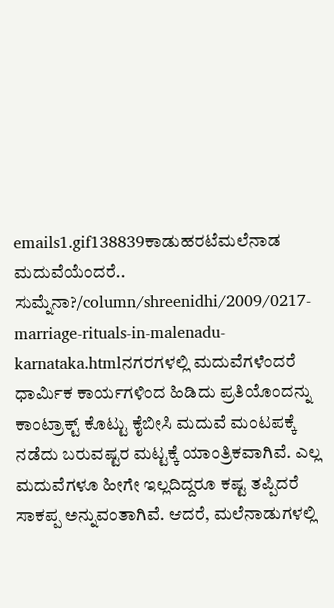emails1.gif138839ಕಾಡುಹರಟೆಮಲೆನಾಡ ಮದುವೆಯೆಂದರೆ.. ಸುಮ್ನೆನಾ?/column/shreenidhi/2009/0217-marriage-rituals-in-malenadu-karnataka.htmlನಗರಗಳಲ್ಲಿ ಮದುವೆಗಳೆಂದರೆ ಧಾರ್ಮಿಕ ಕಾರ್ಯಗಳಿಂದ ಹಿಡಿದು ಪ್ರತಿಯೊಂದನ್ನು ಕಾಂಟ್ರಾಕ್ಟ್ ಕೊಟ್ಟು ಕೈಬೀಸಿ ಮದುವೆ ಮಂಟಪಕ್ಕೆ ನಡೆದು ಬರುವಷ್ಟರ ಮಟ್ಟಕ್ಕೆ ಯಾಂತ್ರಿಕವಾಗಿವೆ. ಎಲ್ಲ ಮದುವೆಗಳೂ ಹೀಗೇ ಇಲ್ಲದಿದ್ದರೂ ಕಷ್ಟ ತಪ್ಪಿದರೆ ಸಾಕಪ್ಪ ಅನ್ನುವಂತಾಗಿವೆ. ಆದರೆ, ಮಲೆನಾಡುಗಳಲ್ಲಿ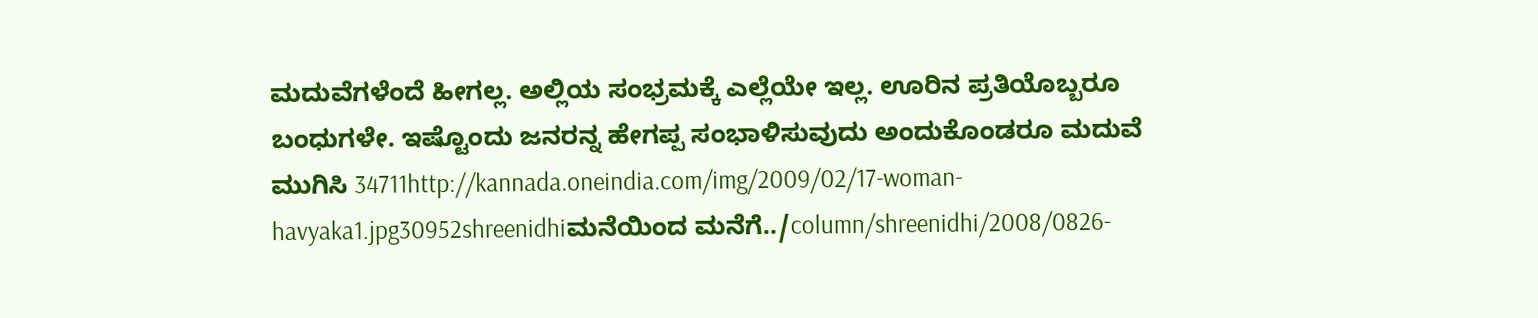ಮದುವೆಗಳೆಂದೆ ಹೀಗಲ್ಲ. ಅಲ್ಲಿಯ ಸಂಭ್ರಮಕ್ಕೆ ಎಲ್ಲೆಯೇ ಇಲ್ಲ. ಊರಿನ ಪ್ರತಿಯೊಬ್ಬರೂ ಬಂಧುಗಳೇ. ಇಷ್ಟೊಂದು ಜನರನ್ನ ಹೇಗಪ್ಪ ಸಂಭಾಳಿಸುವುದು ಅಂದುಕೊಂಡರೂ ಮದುವೆ ಮುಗಿಸಿ 34711http://kannada.oneindia.com/img/2009/02/17-woman-havyaka1.jpg30952shreenidhiಮನೆಯಿಂದ ಮನೆಗೆ../column/shreenidhi/2008/0826-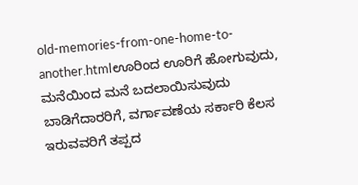old-memories-from-one-home-to-another.htmlಊರಿಂದ ಊರಿಗೆ ಹೋಗುವುದು, ಮನೆಯಿಂದ ಮನೆ ಬದಲಾಯಿಸುವುದು ಬಾಡಿಗೆದಾರರಿಗೆ, ವರ್ಗಾವಣೆಯ ಸರ್ಕಾರಿ ಕೆಲಸ ಇರುವವರಿಗೆ ತಪ್ಪದ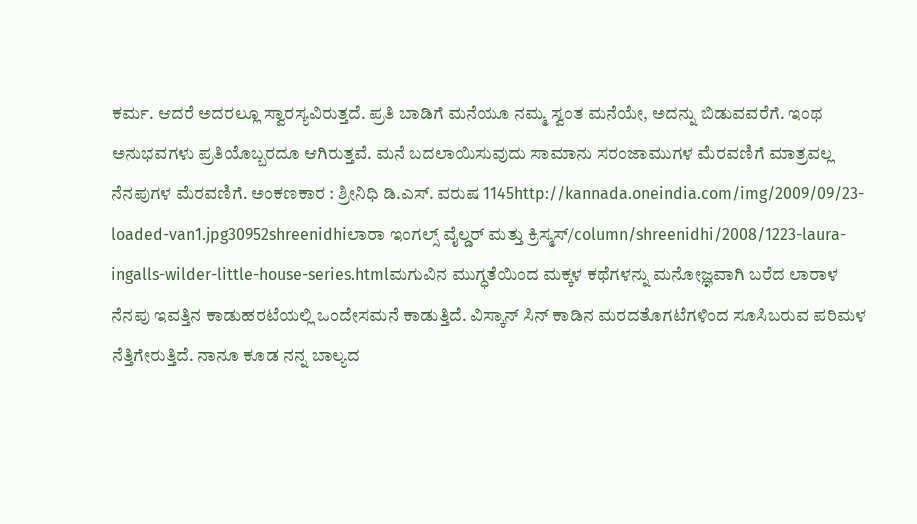ಕರ್ಮ. ಆದರೆ ಅದರಲ್ಲೂ ಸ್ವಾರಸ್ಯವಿರುತ್ತದೆ. ಪ್ರತಿ ಬಾಡಿಗೆ ಮನೆಯೂ ನಮ್ಮ ಸ್ವಂತ ಮನೆಯೇ, ಅದನ್ನು ಬಿಡುವವರೆಗೆ. ಇಂಥ ಅನುಭವಗಳು ಪ್ರತಿಯೊಬ್ಬರದೂ ಆಗಿರುತ್ತವೆ. ಮನೆ ಬದಲಾಯಿಸುವುದು ಸಾಮಾನು ಸರಂಜಾಮುಗಳ ಮೆರವಣಿಗೆ ಮಾತ್ರವಲ್ಲ ನೆನಪುಗಳ ಮೆರವಣಿಗೆ. ಅಂಕಣಕಾರ : ಶ್ರೀನಿಧಿ ಡಿ.ಎಸ್. ವರುಷ 1145http://kannada.oneindia.com/img/2009/09/23-loaded-van1.jpg30952shreenidhiಲಾರಾ ಇಂಗಲ್ಸ್ ವೈಲ್ಡರ್ ಮತ್ತು ಕ್ರಿಸ್ಮಸ್/column/shreenidhi/2008/1223-laura-ingalls-wilder-little-house-series.htmlಮಗುವಿನ ಮುಗ್ಧತೆಯಿಂದ ಮಕ್ಕಳ ಕಥೆಗಳನ್ನು ಮನೋಜ್ಞವಾಗಿ ಬರೆದ ಲಾರಾಳ ನೆನಪು ಇವತ್ತಿನ ಕಾಡುಹರಟೆಯಲ್ಲಿ ಒಂದೇಸಮನೆ ಕಾಡುತ್ತಿದೆ. ವಿಸ್ಕಾನ್ ಸಿನ್ ಕಾಡಿನ ಮರದತೊಗಟೆಗಳಿಂದ ಸೂಸಿಬರುವ ಪರಿಮಳ ನೆತ್ತಿಗೇರುತ್ತಿದೆ. ನಾನೂ ಕೂಡ ನನ್ನ ಬಾಲ್ಯದ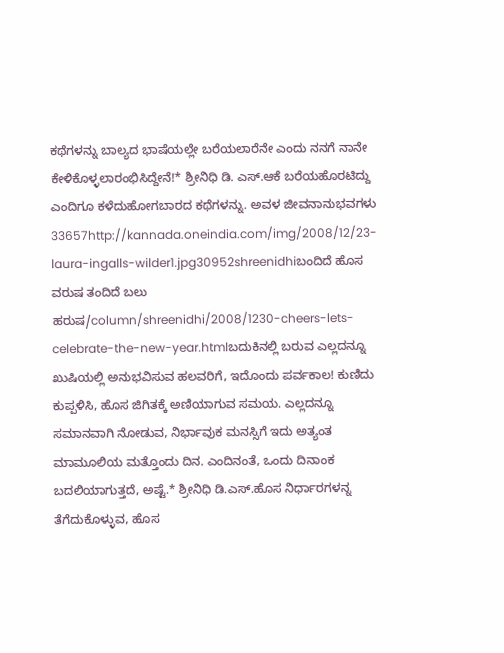ಕಥೆಗಳನ್ನು ಬಾಲ್ಯದ ಭಾಷೆಯಲ್ಲೇ ಬರೆಯಲಾರೆನೇ ಎಂದು ನನಗೆ ನಾನೇ ಕೇಳಿಕೊಳ್ಳಲಾರಂಭಿಸಿದ್ದೇನೆ!* ಶ್ರೀನಿಧಿ ಡಿ. ಎಸ್.ಆಕೆ ಬರೆಯಹೊರಟಿದ್ದು ಎಂದಿಗೂ ಕಳೆದುಹೋಗಬಾರದ ಕಥೆಗಳನ್ನು. ಅವಳ ಜೀವನಾನುಭವಗಳು 33657http://kannada.oneindia.com/img/2008/12/23-laura-ingalls-wilder1.jpg30952shreenidhiಬಂದಿದೆ ಹೊಸ ವರುಷ ತಂದಿದೆ ಬಲು ಹರುಷ/column/shreenidhi/2008/1230-cheers-lets-celebrate-the-new-year.htmlಬದುಕಿನಲ್ಲಿ ಬರುವ ಎಲ್ಲದನ್ನೂ ಖುಷಿಯಲ್ಲಿ ಅನುಭವಿಸುವ ಹಲವರಿಗೆ, ಇದೊಂದು ಪರ್ವಕಾಲ! ಕುಣಿದು ಕುಪ್ಪಳಿಸಿ, ಹೊಸ ಜಿಗಿತಕ್ಕೆ ಅಣಿಯಾಗುವ ಸಮಯ. ಎಲ್ಲದನ್ನೂ ಸಮಾನವಾಗಿ ನೋಡುವ, ನಿರ್ಭಾವುಕ ಮನಸ್ಸಿಗೆ ಇದು ಅತ್ಯಂತ ಮಾಮೂಲಿಯ ಮತ್ತೊಂದು ದಿನ. ಎಂದಿನಂತೆ, ಒಂದು ದಿನಾಂಕ ಬದಲಿಯಾಗುತ್ತದೆ, ಅಷ್ಟೆ.* ಶ್ರೀನಿಧಿ ಡಿ.ಎಸ್.ಹೊಸ ನಿರ್ಧಾರಗಳನ್ನ ತೆಗೆದುಕೊಳ್ಳುವ, ಹೊಸ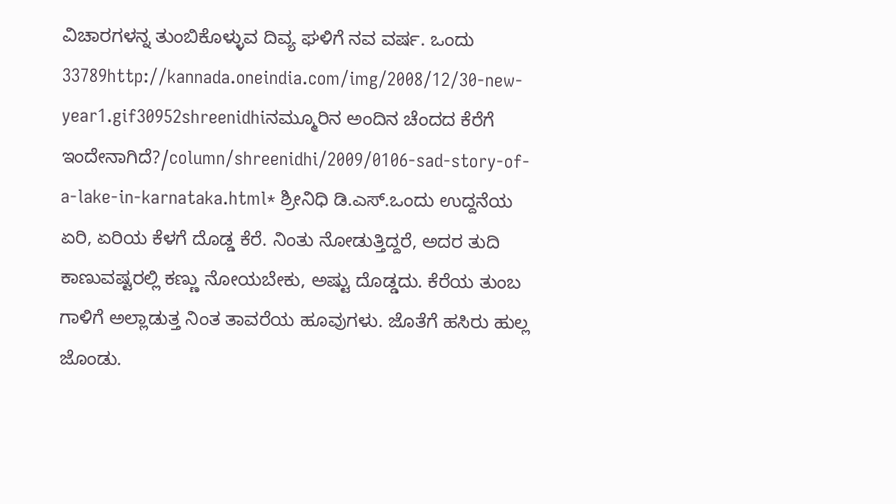ವಿಚಾರಗಳನ್ನ ತುಂಬಿಕೊಳ್ಳುವ ದಿವ್ಯ ಘಳಿಗೆ ನವ ವರ್ಷ. ಒಂದು 33789http://kannada.oneindia.com/img/2008/12/30-new-year1.gif30952shreenidhiನಮ್ಮೂರಿನ ಅಂದಿನ ಚೆಂದದ ಕೆರೆಗೆ ಇಂದೇನಾಗಿದೆ?/column/shreenidhi/2009/0106-sad-story-of-a-lake-in-karnataka.html* ಶ್ರೀನಿಧಿ ಡಿ.ಎಸ್.ಒಂದು ಉದ್ದನೆಯ ಏರಿ, ಏರಿಯ ಕೆಳಗೆ ದೊಡ್ಡ ಕೆರೆ. ನಿಂತು ನೋಡುತ್ತಿದ್ದರೆ, ಅದರ ತುದಿ ಕಾಣುವಷ್ಟರಲ್ಲಿ ಕಣ್ಣು ನೋಯಬೇಕು, ಅಷ್ಟು ದೊಡ್ಡದು. ಕೆರೆಯ ತುಂಬ ಗಾಳಿಗೆ ಅಲ್ಲಾಡುತ್ತ ನಿಂತ ತಾವರೆಯ ಹೂವುಗಳು. ಜೊತೆಗೆ ಹಸಿರು ಹುಲ್ಲ ಜೊಂಡು.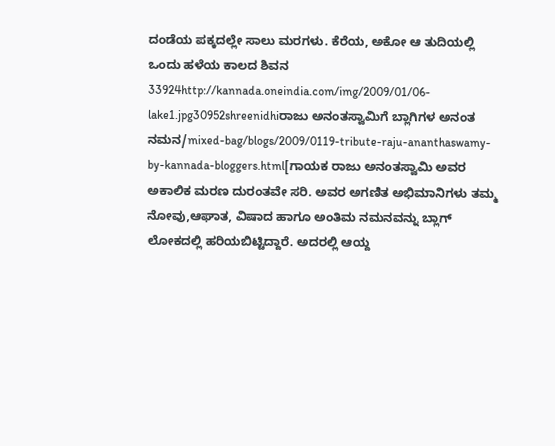ದಂಡೆಯ ಪಕ್ಕದಲ್ಲೇ ಸಾಲು ಮರಗಳು. ಕೆರೆಯ, ಅಕೋ ಆ ತುದಿಯಲ್ಲಿ ಒಂದು ಹಳೆಯ ಕಾಲದ ಶಿವನ 33924http://kannada.oneindia.com/img/2009/01/06-lake1.jpg30952shreenidhiರಾಜು ಅನಂತಸ್ವಾಮಿಗೆ ಬ್ಲಾಗಿಗಳ ಅನಂತ ನಮನ/mixed-bag/blogs/2009/0119-tribute-raju-ananthaswamy-by-kannada-bloggers.html[ಗಾಯಕ ರಾಜು ಅನಂತಸ್ವಾಮಿ ಅವರ ಅಕಾಲಿಕ ಮರಣ ದುರಂತವೇ ಸರಿ. ಅವರ ಅಗಣಿತ ಅಭಿಮಾನಿಗಳು ತಮ್ಮ ನೋವು,ಆಘಾತ, ವಿಷಾದ ಹಾಗೂ ಅಂತಿಮ ನಮನವನ್ನು ಬ್ಲಾಗ್ ಲೋಕದಲ್ಲಿ ಹರಿಯಬಿಟ್ಟಿದ್ದಾರೆ. ಅದರಲ್ಲಿ ಆಯ್ದ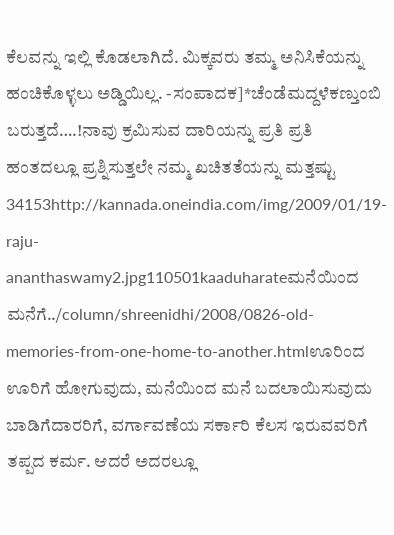ಕೆಲವನ್ನು ಇಲ್ಲಿ ಕೊಡಲಾಗಿದೆ. ಮಿಕ್ಕವರು ತಮ್ಮ ಅನಿಸಿಕೆಯನ್ನು ಹಂಚಿಕೊಳ್ಳಲು ಅಡ್ಡಿಯಿಲ್ಲ. -ಸಂಪಾದಕ]*ಚೆಂಡೆಮದ್ದಳೆಕಣ್ತುಂಬಿ ಬರುತ್ತದೆ….!ನಾವು ಕ್ರಮಿಸುವ ದಾರಿಯನ್ನು ಪ್ರತಿ ಪ್ರತಿ ಹಂತದಲ್ಲೂ ಪ್ರಶ್ನಿಸುತ್ತಲೇ ನಮ್ಮ ಖಚಿತತೆಯನ್ನು ಮತ್ತಷ್ಟು 34153http://kannada.oneindia.com/img/2009/01/19-raju-ananthaswamy2.jpg110501kaaduharateಮನೆಯಿಂದ ಮನೆಗೆ../column/shreenidhi/2008/0826-old-memories-from-one-home-to-another.htmlಊರಿಂದ ಊರಿಗೆ ಹೋಗುವುದು, ಮನೆಯಿಂದ ಮನೆ ಬದಲಾಯಿಸುವುದು ಬಾಡಿಗೆದಾರರಿಗೆ, ವರ್ಗಾವಣೆಯ ಸರ್ಕಾರಿ ಕೆಲಸ ಇರುವವರಿಗೆ ತಪ್ಪದ ಕರ್ಮ. ಆದರೆ ಅದರಲ್ಲೂ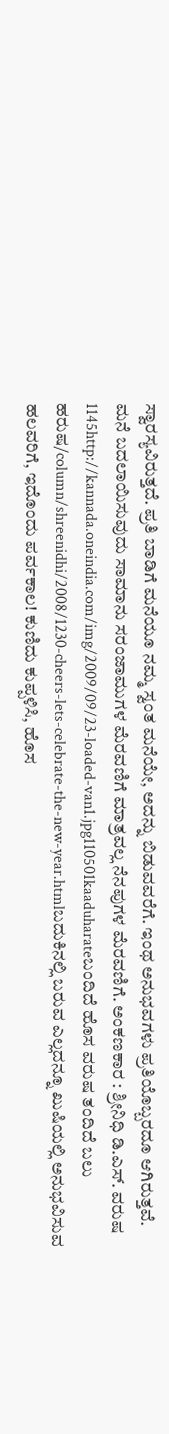ಸ್ವಾರಸ್ಯವಿರುತ್ತದೆ. ಪ್ರತಿ ಬಾಡಿಗೆ ಮನೆಯೂ ನಮ್ಮ ಸ್ವಂತ ಮನೆಯೇ, ಅದನ್ನು ಬಿಡುವವರೆಗೆ. ಇಂಥ ಅನುಭವಗಳು ಪ್ರತಿಯೊಬ್ಬರದೂ ಆಗಿರುತ್ತವೆ. ಮನೆ ಬದಲಾಯಿಸುವುದು ಸಾಮಾನು ಸರಂಜಾಮುಗಳ ಮೆರವಣಿಗೆ ಮಾತ್ರವಲ್ಲ ನೆನಪುಗಳ ಮೆರವಣಿಗೆ. ಅಂಕಣಕಾರ : ಶ್ರೀನಿಧಿ ಡಿ.ಎಸ್. ವರುಷ 1145http://kannada.oneindia.com/img/2009/09/23-loaded-van1.jpg110501kaaduharateಬಂದಿದೆ ಹೊಸ ವರುಷ ತಂದಿದೆ ಬಲು ಹರುಷ/column/shreenidhi/2008/1230-cheers-lets-celebrate-the-new-year.htmlಬದುಕಿನಲ್ಲಿ ಬರುವ ಎಲ್ಲದನ್ನೂ ಖುಷಿಯಲ್ಲಿ ಅನುಭವಿಸುವ ಹಲವರಿಗೆ, ಇದೊಂದು ಪರ್ವಕಾಲ! ಕುಣಿದು ಕುಪ್ಪಳಿಸಿ, ಹೊಸ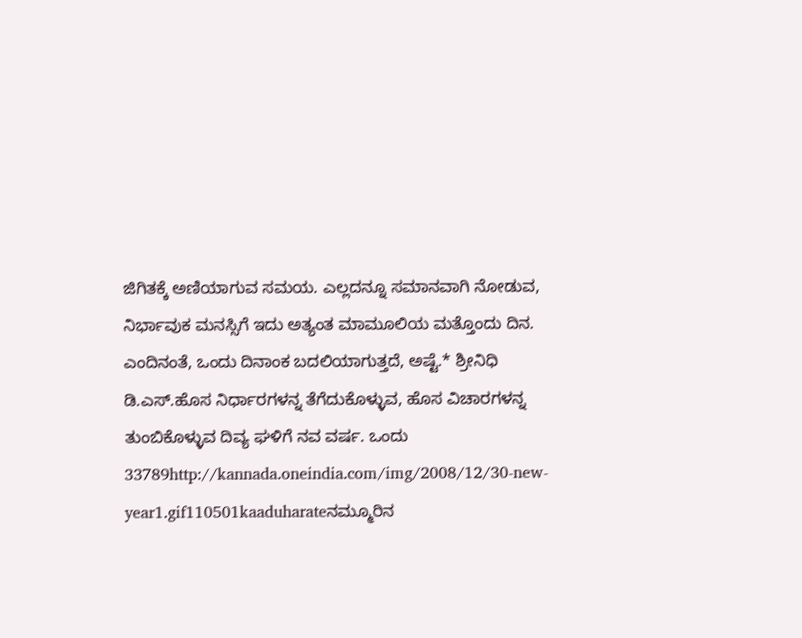ಜಿಗಿತಕ್ಕೆ ಅಣಿಯಾಗುವ ಸಮಯ. ಎಲ್ಲದನ್ನೂ ಸಮಾನವಾಗಿ ನೋಡುವ, ನಿರ್ಭಾವುಕ ಮನಸ್ಸಿಗೆ ಇದು ಅತ್ಯಂತ ಮಾಮೂಲಿಯ ಮತ್ತೊಂದು ದಿನ. ಎಂದಿನಂತೆ, ಒಂದು ದಿನಾಂಕ ಬದಲಿಯಾಗುತ್ತದೆ, ಅಷ್ಟೆ.* ಶ್ರೀನಿಧಿ ಡಿ.ಎಸ್.ಹೊಸ ನಿರ್ಧಾರಗಳನ್ನ ತೆಗೆದುಕೊಳ್ಳುವ, ಹೊಸ ವಿಚಾರಗಳನ್ನ ತುಂಬಿಕೊಳ್ಳುವ ದಿವ್ಯ ಘಳಿಗೆ ನವ ವರ್ಷ. ಒಂದು 33789http://kannada.oneindia.com/img/2008/12/30-new-year1.gif110501kaaduharateನಮ್ಮೂರಿನ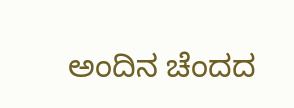ಅಂದಿನ ಚೆಂದದ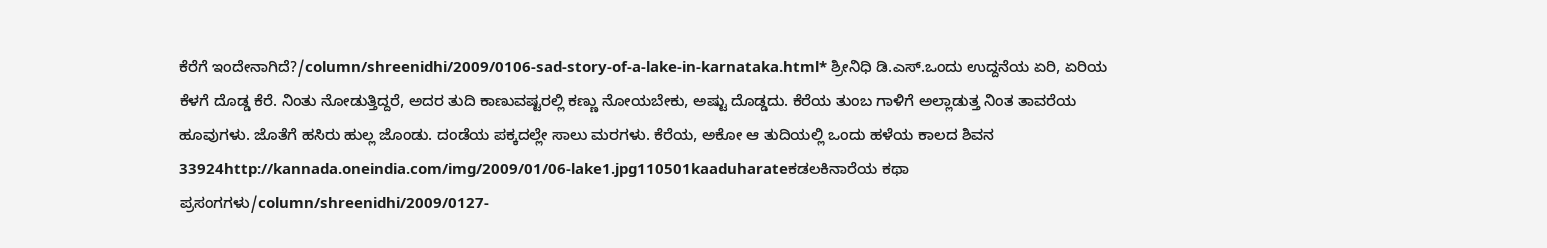ಕೆರೆಗೆ ಇಂದೇನಾಗಿದೆ?/column/shreenidhi/2009/0106-sad-story-of-a-lake-in-karnataka.html* ಶ್ರೀನಿಧಿ ಡಿ.ಎಸ್.ಒಂದು ಉದ್ದನೆಯ ಏರಿ, ಏರಿಯ ಕೆಳಗೆ ದೊಡ್ಡ ಕೆರೆ. ನಿಂತು ನೋಡುತ್ತಿದ್ದರೆ, ಅದರ ತುದಿ ಕಾಣುವಷ್ಟರಲ್ಲಿ ಕಣ್ಣು ನೋಯಬೇಕು, ಅಷ್ಟು ದೊಡ್ಡದು. ಕೆರೆಯ ತುಂಬ ಗಾಳಿಗೆ ಅಲ್ಲಾಡುತ್ತ ನಿಂತ ತಾವರೆಯ ಹೂವುಗಳು. ಜೊತೆಗೆ ಹಸಿರು ಹುಲ್ಲ ಜೊಂಡು. ದಂಡೆಯ ಪಕ್ಕದಲ್ಲೇ ಸಾಲು ಮರಗಳು. ಕೆರೆಯ, ಅಕೋ ಆ ತುದಿಯಲ್ಲಿ ಒಂದು ಹಳೆಯ ಕಾಲದ ಶಿವನ 33924http://kannada.oneindia.com/img/2009/01/06-lake1.jpg110501kaaduharateಕಡಲಕಿನಾರೆಯ ಕಥಾ ಪ್ರಸಂಗಗಳು/column/shreenidhi/2009/0127-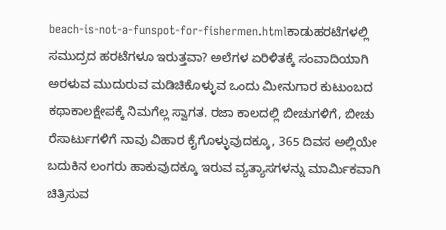beach-is-not-a-funspot-for-fishermen.htmlಕಾಡುಹರಟೆಗಳಲ್ಲಿ ಸಮುದ್ರದ ಹರಟೆಗಳೂ ಇರುತ್ತವಾ? ಅಲೆಗಳ ಏರಿಳಿತಕ್ಕೆ ಸಂವಾದಿಯಾಗಿ ಅರಳುವ ಮುದುರುವ ಮಡಿಚಿಕೊಳ್ಳುವ ಒಂದು ಮೀನುಗಾರ ಕುಟುಂಬದ ಕಥಾಕಾಲಕ್ಷೇಪಕ್ಕೆ ನಿಮಗೆಲ್ಲ ಸ್ವಾಗತ. ರಜಾ ಕಾಲದಲ್ಲಿ ಬೀಚುಗಳಿಗೆ, ಬೀಚು ರೆಸಾರ್ಟುಗಳಿಗೆ ನಾವು ವಿಹಾರ ಕೈಗೊಳ್ಳುವುದಕ್ಕೂ, 365 ದಿವಸ ಅಲ್ಲಿಯೇ ಬದುಕಿನ ಲಂಗರು ಹಾಕುವುದಕ್ಕೂ ಇರುವ ವ್ಯತ್ಯಾಸಗಳನ್ನು ಮಾರ್ಮಿಕವಾಗಿ ಚಿತ್ರಿಸುವ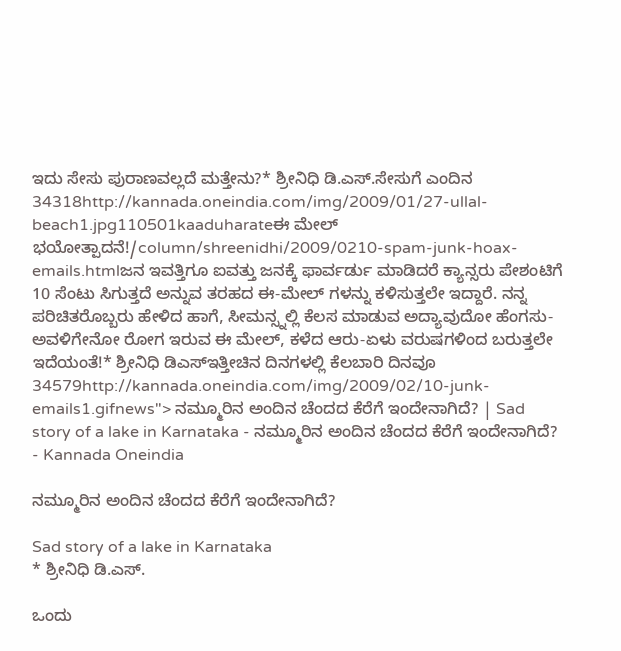ಇದು ಸೇಸು ಪುರಾಣವಲ್ಲದೆ ಮತ್ತೇನು?* ಶ್ರೀನಿಧಿ ಡಿ.ಎಸ್.ಸೇಸುಗೆ ಎಂದಿನ 34318http://kannada.oneindia.com/img/2009/01/27-ullal-beach1.jpg110501kaaduharateಈ ಮೇಲ್ ಭಯೋತ್ಪಾದನೆ!/column/shreenidhi/2009/0210-spam-junk-hoax-emails.htmlಜನ ಇವತ್ತಿಗೂ ಐವತ್ತು ಜನಕ್ಕೆ ಫಾರ್ವರ್ಡು ಮಾಡಿದರೆ ಕ್ಯಾನ್ಸರು ಪೇಶಂಟಿಗೆ 10 ಸೆಂಟು ಸಿಗುತ್ತದೆ ಅನ್ನುವ ತರಹದ ಈ-ಮೇಲ್ ಗಳನ್ನು ಕಳಿಸುತ್ತಲೇ ಇದ್ದಾರೆ. ನನ್ನ ಪರಿಚಿತರೊಬ್ಬರು ಹೇಳಿದ ಹಾಗೆ, ಸೀಮನ್ಸ್ನಲ್ಲಿ ಕೆಲಸ ಮಾಡುವ ಅದ್ಯಾವುದೋ ಹೆಂಗಸು- ಅವಳಿಗೇನೋ ರೋಗ ಇರುವ ಈ ಮೇಲ್, ಕಳೆದ ಆರು-ಏಳು ವರುಷಗಳಿಂದ ಬರುತ್ತಲೇ ಇದೆಯಂತೆ!* ಶ್ರೀನಿಧಿ ಡಿಎಸ್ಇತ್ತೀಚಿನ ದಿನಗಳಲ್ಲಿ ಕೆಲಬಾರಿ ದಿನವೂ 34579http://kannada.oneindia.com/img/2009/02/10-junk-emails1.gifnews"> ನಮ್ಮೂರಿನ ಅಂದಿನ ಚೆಂದದ ಕೆರೆಗೆ ಇಂದೇನಾಗಿದೆ? | Sad story of a lake in Karnataka - ನಮ್ಮೂರಿನ ಅಂದಿನ ಚೆಂದದ ಕೆರೆಗೆ ಇಂದೇನಾಗಿದೆ? - Kannada Oneindia

ನಮ್ಮೂರಿನ ಅಂದಿನ ಚೆಂದದ ಕೆರೆಗೆ ಇಂದೇನಾಗಿದೆ?

Sad story of a lake in Karnataka
* ಶ್ರೀನಿಧಿ ಡಿ.ಎಸ್.

ಒಂದು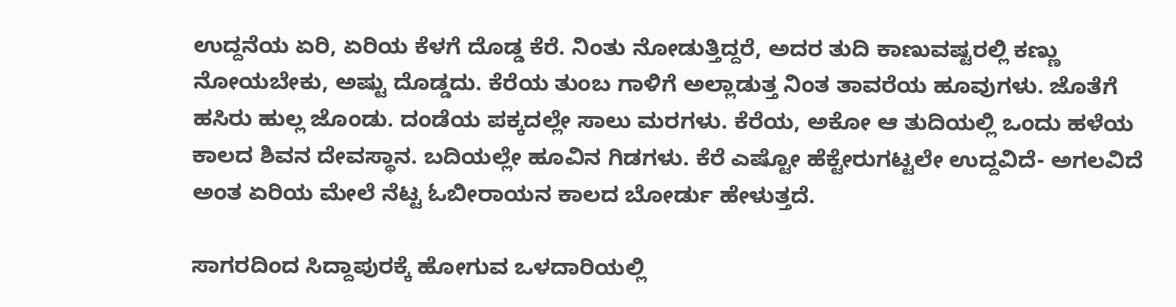ಉದ್ದನೆಯ ಏರಿ, ಏರಿಯ ಕೆಳಗೆ ದೊಡ್ಡ ಕೆರೆ. ನಿಂತು ನೋಡುತ್ತಿದ್ದರೆ, ಅದರ ತುದಿ ಕಾಣುವಷ್ಟರಲ್ಲಿ ಕಣ್ಣು ನೋಯಬೇಕು, ಅಷ್ಟು ದೊಡ್ಡದು. ಕೆರೆಯ ತುಂಬ ಗಾಳಿಗೆ ಅಲ್ಲಾಡುತ್ತ ನಿಂತ ತಾವರೆಯ ಹೂವುಗಳು. ಜೊತೆಗೆ ಹಸಿರು ಹುಲ್ಲ ಜೊಂಡು. ದಂಡೆಯ ಪಕ್ಕದಲ್ಲೇ ಸಾಲು ಮರಗಳು. ಕೆರೆಯ, ಅಕೋ ಆ ತುದಿಯಲ್ಲಿ ಒಂದು ಹಳೆಯ ಕಾಲದ ಶಿವನ ದೇವಸ್ಥಾನ. ಬದಿಯಲ್ಲೇ ಹೂವಿನ ಗಿಡಗಳು. ಕೆರೆ ಎಷ್ಟೋ ಹೆಕ್ಟೇರುಗಟ್ಟಲೇ ಉದ್ದವಿದೆ- ಅಗಲವಿದೆ ಅಂತ ಏರಿಯ ಮೇಲೆ ನೆಟ್ಟ ಓಬೀರಾಯನ ಕಾಲದ ಬೋರ್ಡು ಹೇಳುತ್ತದೆ.

ಸಾಗರದಿಂದ ಸಿದ್ದಾಪುರಕ್ಕೆ ಹೋಗುವ ಒಳದಾರಿಯಲ್ಲಿ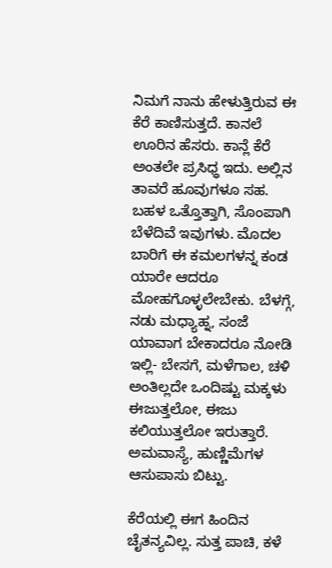ನಿಮಗೆ ನಾನು ಹೇಳುತ್ತಿರುವ ಈ ಕೆರೆ ಕಾಣಿಸುತ್ತದೆ. ಕಾನಲೆ ಊರಿನ ಹೆಸರು. ಕಾನ್ಲೆ ಕೆರೆ ಅಂತಲೇ ಪ್ರಸಿಧ್ಧ ಇದು. ಅಲ್ಲಿನ ತಾವರೆ ಹೂವುಗಳೂ ಸಹ. ಬಹಳ ಒತ್ತೊತ್ತಾಗಿ, ಸೊಂಪಾಗಿ ಬೆಳೆದಿವೆ ಇವುಗಳು. ಮೊದಲ ಬಾರಿಗೆ ಈ ಕಮಲಗಳನ್ನ ಕಂಡ ಯಾರೇ ಆದರೂ ಮೋಹಗೊಳ್ಳಲೇಬೇಕು. ಬೆಳಗ್ಗೆ, ನಡು ಮಧ್ಯಾಹ್ನ, ಸಂಜೆ ಯಾವಾಗ ಬೇಕಾದರೂ ನೋಡಿ ಇಲ್ಲಿ- ಬೇಸಗೆ, ಮಳೆಗಾಲ, ಚಳಿ ಅಂತಿಲ್ಲದೇ ಒಂದಿಷ್ಟು ಮಕ್ಕಳು ಈಜುತ್ತಲೋ, ಈಜು ಕಲಿಯುತ್ತಲೋ ಇರುತ್ತಾರೆ. ಅಮವಾಸ್ಯೆ, ಹುಣ್ಣಿಮೆಗಳ ಆಸುಪಾಸು ಬಿಟ್ಟು.

ಕೆರೆಯಲ್ಲಿ ಈಗ ಹಿಂದಿನ ಚೈತನ್ಯವಿಲ್ಲ. ಸುತ್ತ ಪಾಚಿ, ಕಳೆ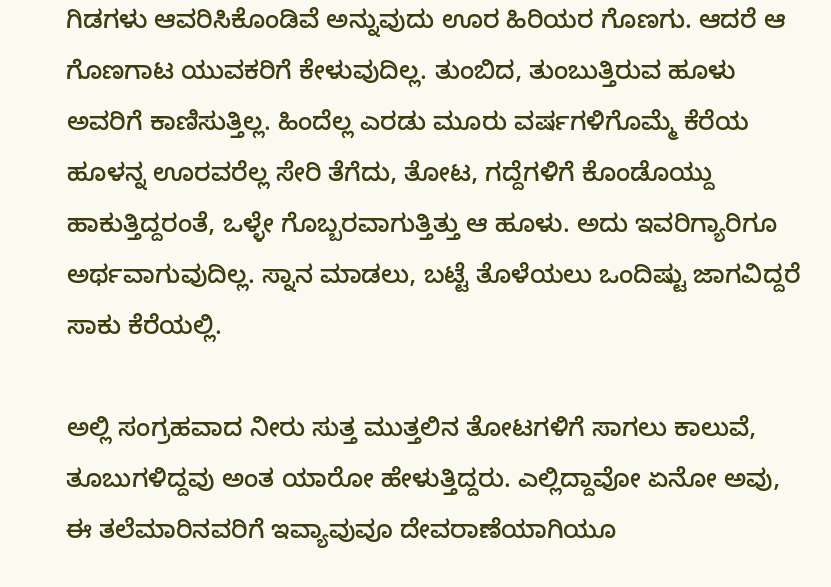ಗಿಡಗಳು ಆವರಿಸಿಕೊಂಡಿವೆ ಅನ್ನುವುದು ಊರ ಹಿರಿಯರ ಗೊಣಗು. ಆದರೆ ಆ ಗೊಣಗಾಟ ಯುವಕರಿಗೆ ಕೇಳುವುದಿಲ್ಲ. ತುಂಬಿದ, ತುಂಬುತ್ತಿರುವ ಹೂಳು ಅವರಿಗೆ ಕಾಣಿಸುತ್ತಿಲ್ಲ. ಹಿಂದೆಲ್ಲ ಎರಡು ಮೂರು ವರ್ಷಗಳಿಗೊಮ್ಮೆ ಕೆರೆಯ ಹೂಳನ್ನ ಊರವರೆಲ್ಲ ಸೇರಿ ತೆಗೆದು, ತೋಟ, ಗದ್ದೆಗಳಿಗೆ ಕೊಂಡೊಯ್ದು ಹಾಕುತ್ತಿದ್ದರಂತೆ, ಒಳ್ಳೇ ಗೊಬ್ಬರವಾಗುತ್ತಿತ್ತು ಆ ಹೂಳು. ಅದು ಇವರಿಗ್ಯಾರಿಗೂ ಅರ್ಥವಾಗುವುದಿಲ್ಲ. ಸ್ನಾನ ಮಾಡಲು, ಬಟ್ಟೆ ತೊಳೆಯಲು ಒಂದಿಷ್ಟು ಜಾಗವಿದ್ದರೆ ಸಾಕು ಕೆರೆಯಲ್ಲಿ.

ಅಲ್ಲಿ ಸಂಗ್ರಹವಾದ ನೀರು ಸುತ್ತ ಮುತ್ತಲಿನ ತೋಟಗಳಿಗೆ ಸಾಗಲು ಕಾಲುವೆ, ತೂಬುಗಳಿದ್ದವು ಅಂತ ಯಾರೋ ಹೇಳುತ್ತಿದ್ದರು. ಎಲ್ಲಿದ್ದಾವೋ ಏನೋ ಅವು, ಈ ತಲೆಮಾರಿನವರಿಗೆ ಇವ್ಯಾವುವೂ ದೇವರಾಣೆಯಾಗಿಯೂ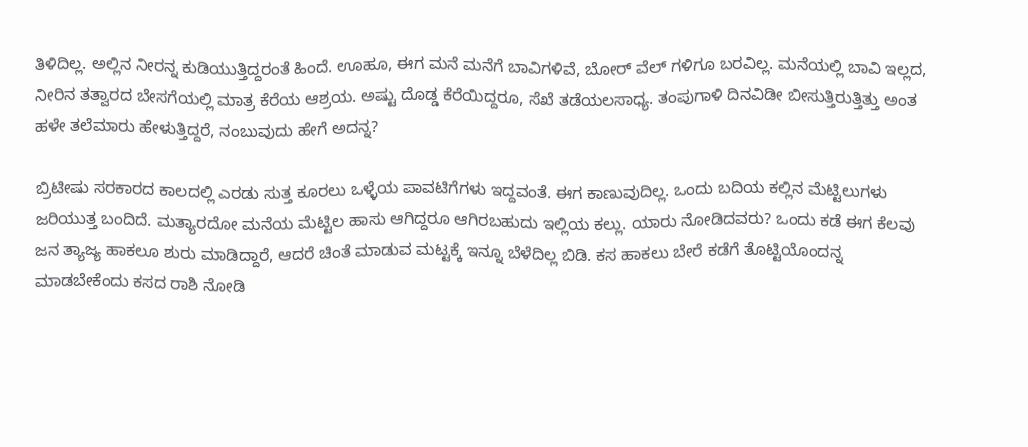ತಿಳಿದಿಲ್ಲ. ಅಲ್ಲಿನ ನೀರನ್ನ ಕುಡಿಯುತ್ತಿದ್ದರಂತೆ ಹಿಂದೆ. ಊಹೂ, ಈಗ ಮನೆ ಮನೆಗೆ ಬಾವಿಗಳಿವೆ, ಬೋರ್ ವೆಲ್ ಗಳಿಗೂ ಬರವಿಲ್ಲ. ಮನೆಯಲ್ಲಿ ಬಾವಿ ಇಲ್ಲದ, ನೀರಿನ ತತ್ವಾರದ ಬೇಸಗೆಯಲ್ಲಿ ಮಾತ್ರ ಕೆರೆಯ ಆಶ್ರಯ. ಅಷ್ಟು ದೊಡ್ಡ ಕೆರೆಯಿದ್ದರೂ, ಸೆಖೆ ತಡೆಯಲಸಾಧ್ಯ. ತಂಪುಗಾಳಿ ದಿನವಿಡೀ ಬೀಸುತ್ತಿರುತ್ತಿತ್ತು ಅಂತ ಹಳೇ ತಲೆಮಾರು ಹೇಳುತ್ತಿದ್ದರೆ, ನಂಬುವುದು ಹೇಗೆ ಅದನ್ನ?

ಬ್ರಿಟೀಷು ಸರಕಾರದ ಕಾಲದಲ್ಲಿ ಎರಡು ಸುತ್ತ ಕೂರಲು ಒಳ್ಳೆಯ ಪಾವಟಿಗೆಗಳು ಇದ್ದವಂತೆ. ಈಗ ಕಾಣುವುದಿಲ್ಲ. ಒಂದು ಬದಿಯ ಕಲ್ಲಿನ ಮೆಟ್ಟಿಲುಗಳು ಜರಿಯುತ್ತ ಬಂದಿದೆ. ಮತ್ಯಾರದೋ ಮನೆಯ ಮೆಟ್ಟಿಲ ಹಾಸು ಆಗಿದ್ದರೂ ಆಗಿರಬಹುದು ಇಲ್ಲಿಯ ಕಲ್ಲು. ಯಾರು ನೋಡಿದವರು? ಒಂದು ಕಡೆ ಈಗ ಕೆಲವು ಜನ ತ್ಯಾಜ್ಯ ಹಾಕಲೂ ಶುರು ಮಾಡಿದ್ದಾರೆ, ಆದರೆ ಚಿಂತೆ ಮಾಡುವ ಮಟ್ಟಕ್ಕೆ ಇನ್ನೂ ಬೆಳೆದಿಲ್ಲ ಬಿಡಿ. ಕಸ ಹಾಕಲು ಬೇರೆ ಕಡೆಗೆ ತೊಟ್ಟಿಯೊಂದನ್ನ ಮಾಡಬೇಕೆಂದು ಕಸದ ರಾಶಿ ನೋಡಿ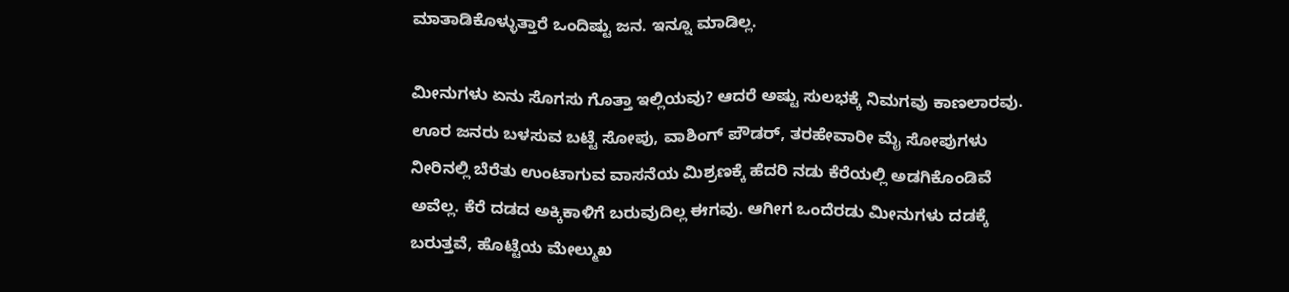ಮಾತಾಡಿಕೊಳ್ಳುತ್ತಾರೆ ಒಂದಿಷ್ಟು ಜನ. ಇನ್ನೂ ಮಾಡಿಲ್ಲ.

ಮೀನುಗಳು ಏನು ಸೊಗಸು ಗೊತ್ತಾ ಇಲ್ಲಿಯವು? ಆದರೆ ಅಷ್ಟು ಸುಲಭಕ್ಕೆ ನಿಮಗವು ಕಾಣಲಾರವು. ಊರ ಜನರು ಬಳಸುವ ಬಟ್ಟೆ ಸೋಪು, ವಾಶಿಂಗ್ ಪೌಡರ್, ತರಹೇವಾರೀ ಮೈ ಸೋಪುಗಳು ನೀರಿನಲ್ಲಿ ಬೆರೆತು ಉಂಟಾಗುವ ವಾಸನೆಯ ಮಿಶ್ರಣಕ್ಕೆ ಹೆದರಿ ನಡು ಕೆರೆಯಲ್ಲಿ ಅಡಗಿಕೊಂಡಿವೆ ಅವೆಲ್ಲ. ಕೆರೆ ದಡದ ಅಕ್ಕಿಕಾಳಿಗೆ ಬರುವುದಿಲ್ಲ ಈಗವು. ಆಗೀಗ ಒಂದೆರಡು ಮೀನುಗಳು ದಡಕ್ಕೆ ಬರುತ್ತವೆ, ಹೊಟ್ಟೆಯ ಮೇಲ್ಮುಖ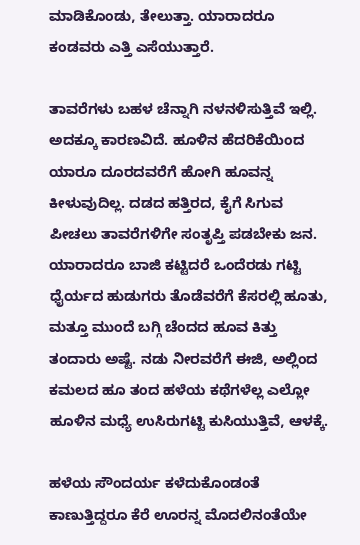ಮಾಡಿಕೊಂಡು, ತೇಲುತ್ತಾ. ಯಾರಾದರೂ ಕಂಡವರು ಎತ್ತಿ ಎಸೆಯುತ್ತಾರೆ.

ತಾವರೆಗಳು ಬಹಳ ಚೆನ್ನಾಗಿ ನಳನಳಿಸುತ್ತಿವೆ ಇಲ್ಲಿ. ಅದಕ್ಕೂ ಕಾರಣವಿದೆ. ಹೂಳಿನ ಹೆದರಿಕೆಯಿಂದ ಯಾರೂ ದೂರದವರೆಗೆ ಹೋಗಿ ಹೂವನ್ನ ಕೀಳುವುದಿಲ್ಲ. ದಡದ ಹತ್ತಿರದ, ಕೈಗೆ ಸಿಗುವ ಪೀಚಲು ತಾವರೆಗಳಿಗೇ ಸಂತೃಪ್ತಿ ಪಡಬೇಕು ಜನ. ಯಾರಾದರೂ ಬಾಜಿ ಕಟ್ಟಿದರೆ ಒಂದೆರಡು ಗಟ್ಟಿ ಧೈರ್ಯದ ಹುಡುಗರು ತೊಡೆವರೆಗೆ ಕೆಸರಲ್ಲಿ ಹೂತು, ಮತ್ತೂ ಮುಂದೆ ಬಗ್ಗಿ ಚೆಂದದ ಹೂವ ಕಿತ್ತು ತಂದಾರು ಅಷ್ಟೆ. ನಡು ನೀರವರೆಗೆ ಈಜಿ, ಅಲ್ಲಿಂದ ಕಮಲದ ಹೂ ತಂದ ಹಳೆಯ ಕಥೆಗಳೆಲ್ಲ ಎಲ್ಲೋ ಹೂಳಿನ ಮಧ್ಯೆ ಉಸಿರುಗಟ್ಟಿ ಕುಸಿಯುತ್ತಿವೆ, ಆಳಕ್ಕೆ.

ಹಳೆಯ ಸೌಂದರ್ಯ ಕಳೆದುಕೊಂಡಂತೆ ಕಾಣುತ್ತಿದ್ದರೂ ಕೆರೆ ಊರನ್ನ ಮೊದಲಿನಂತೆಯೇ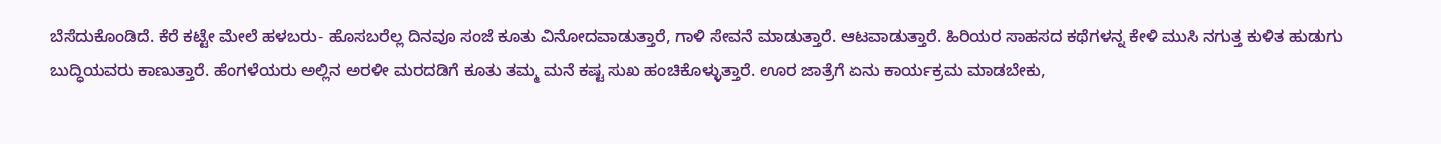ಬೆಸೆದುಕೊಂಡಿದೆ. ಕೆರೆ ಕಟ್ಟೇ ಮೇಲೆ ಹಳಬರು- ಹೊಸಬರೆಲ್ಲ ದಿನವೂ ಸಂಜೆ ಕೂತು ವಿನೋದವಾಡುತ್ತಾರೆ, ಗಾಳಿ ಸೇವನೆ ಮಾಡುತ್ತಾರೆ. ಆಟವಾಡುತ್ತಾರೆ. ಹಿರಿಯರ ಸಾಹಸದ ಕಥೆಗಳನ್ನ ಕೇಳಿ ಮುಸಿ ನಗುತ್ತ ಕುಳಿತ ಹುಡುಗು ಬುದ್ಧಿಯವರು ಕಾಣುತ್ತಾರೆ. ಹೆಂಗಳೆಯರು ಅಲ್ಲಿನ ಅರಳೀ ಮರದಡಿಗೆ ಕೂತು ತಮ್ಮ ಮನೆ ಕಷ್ಟ ಸುಖ ಹಂಚಿಕೊಳ್ಳುತ್ತಾರೆ. ಊರ ಜಾತ್ರೆಗೆ ಏನು ಕಾರ್ಯಕ್ರಮ ಮಾಡಬೇಕು,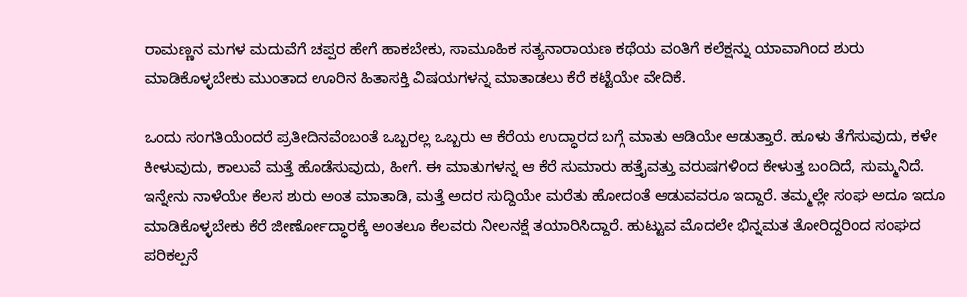ರಾಮಣ್ಣನ ಮಗಳ ಮದುವೆಗೆ ಚಪ್ಪರ ಹೇಗೆ ಹಾಕಬೇಕು, ಸಾಮೂಹಿಕ ಸತ್ಯನಾರಾಯಣ ಕಥೆಯ ವಂತಿಗೆ ಕಲೆಕ್ಷನ್ನು ಯಾವಾಗಿಂದ ಶುರು ಮಾಡಿಕೊಳ್ಳಬೇಕು ಮುಂತಾದ ಊರಿನ ಹಿತಾಸಕ್ತಿ ವಿಷಯಗಳನ್ನ ಮಾತಾಡಲು ಕೆರೆ ಕಟ್ಟೆಯೇ ವೇದಿಕೆ.

ಒಂದು ಸಂಗತಿಯೆಂದರೆ ಪ್ರತೀದಿನವೆಂಬಂತೆ ಒಬ್ಬರಲ್ಲ ಒಬ್ಬರು ಆ ಕೆರೆಯ ಉದ್ಧಾರದ ಬಗ್ಗೆ ಮಾತು ಆಡಿಯೇ ಆಡುತ್ತಾರೆ. ಹೂಳು ತೆಗೆಸುವುದು, ಕಳೇ ಕೀಳುವುದು, ಕಾಲುವೆ ಮತ್ತೆ ಹೊಡೆಸುವುದು, ಹೀಗೆ. ಈ ಮಾತುಗಳನ್ನ ಆ ಕೆರೆ ಸುಮಾರು ಹತ್ತೈವತ್ತು ವರುಷಗಳಿಂದ ಕೇಳುತ್ತ ಬಂದಿದೆ, ಸುಮ್ಮನಿದೆ. ಇನ್ನೇನು ನಾಳೆಯೇ ಕೆಲಸ ಶುರು ಅಂತ ಮಾತಾಡಿ, ಮತ್ತೆ ಅದರ ಸುದ್ದಿಯೇ ಮರೆತು ಹೋದಂತೆ ಆಡುವವರೂ ಇದ್ದಾರೆ. ತಮ್ಮಲ್ಲೇ ಸಂಘ ಅದೂ ಇದೂ ಮಾಡಿಕೊಳ್ಳಬೇಕು ಕೆರೆ ಜೀರ್ಣೋದ್ಧಾರಕ್ಕೆ ಅಂತಲೂ ಕೆಲವರು ನೀಲನಕ್ಷೆ ತಯಾರಿಸಿದ್ದಾರೆ. ಹುಟ್ಟುವ ಮೊದಲೇ ಭಿನ್ನಮತ ತೋರಿದ್ದರಿಂದ ಸಂಘದ ಪರಿಕಲ್ಪನೆ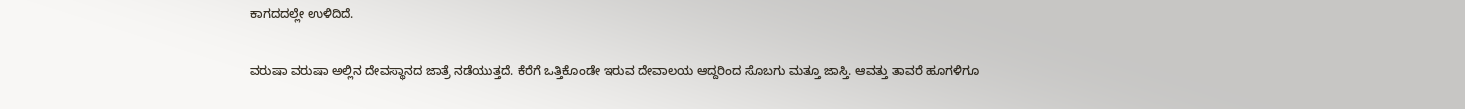ಕಾಗದದಲ್ಲೇ ಉಳಿದಿದೆ.

ವರುಷಾ ವರುಷಾ ಅಲ್ಲಿನ ದೇವಸ್ಥಾನದ ಜಾತ್ರೆ ನಡೆಯುತ್ತದೆ. ಕೆರೆಗೆ ಒತ್ತಿಕೊಂಡೇ ಇರುವ ದೇವಾಲಯ ಆದ್ದರಿಂದ ಸೊಬಗು ಮತ್ತೂ ಜಾಸ್ತಿ. ಆವತ್ತು ತಾವರೆ ಹೂಗಳಿಗೂ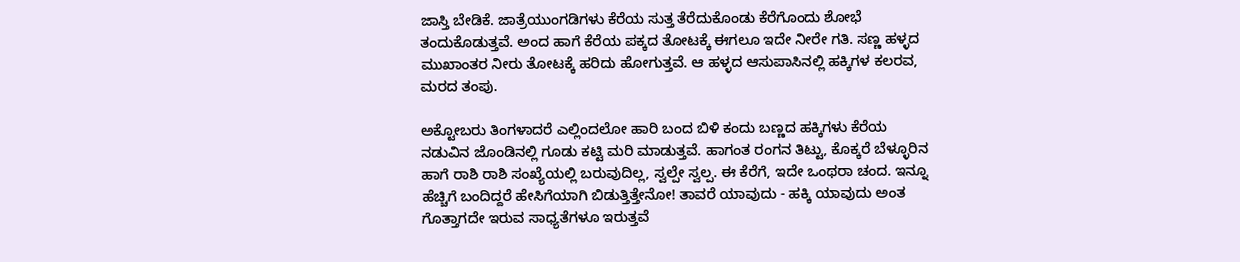ಜಾಸ್ತಿ ಬೇಡಿಕೆ. ಜಾತ್ರೆಯುಂಗಡಿಗಳು ಕೆರೆಯ ಸುತ್ತ ತೆರೆದುಕೊಂಡು ಕೆರೆಗೊಂದು ಶೋಭೆ ತಂದುಕೊಡುತ್ತವೆ. ಅಂದ ಹಾಗೆ ಕೆರೆಯ ಪಕ್ಕದ ತೋಟಕ್ಕೆ ಈಗಲೂ ಇದೇ ನೀರೇ ಗತಿ. ಸಣ್ಣ ಹಳ್ಳದ ಮುಖಾಂತರ ನೀರು ತೋಟಕ್ಕೆ ಹರಿದು ಹೋಗುತ್ತವೆ. ಆ ಹಳ್ಳದ ಆಸುಪಾಸಿನಲ್ಲಿ ಹಕ್ಕಿಗಳ ಕಲರವ, ಮರದ ತಂಪು.

ಅಕ್ಟೋಬರು ತಿಂಗಳಾದರೆ ಎಲ್ಲಿಂದಲೋ ಹಾರಿ ಬಂದ ಬಿಳಿ ಕಂದು ಬಣ್ಣದ ಹಕ್ಕಿಗಳು ಕೆರೆಯ ನಡುವಿನ ಜೊಂಡಿನಲ್ಲಿ ಗೂಡು ಕಟ್ಟಿ ಮರಿ ಮಾಡುತ್ತವೆ. ಹಾಗಂತ ರಂಗನ ತಿಟ್ಟು, ಕೊಕ್ಕರೆ ಬೆಳ್ಳೂರಿನ ಹಾಗೆ ರಾಶಿ ರಾಶಿ ಸಂಖ್ಯೆಯಲ್ಲಿ ಬರುವುದಿಲ್ಲ, ಸ್ವಲ್ಪೇ ಸ್ವಲ್ಪ. ಈ ಕೆರೆಗೆ, ಇದೇ ಒಂಥರಾ ಚಂದ. ಇನ್ನೂ ಹೆಚ್ಚಿಗೆ ಬಂದಿದ್ದರೆ ಹೇಸಿಗೆಯಾಗಿ ಬಿಡುತ್ತಿತ್ತೇನೋ! ತಾವರೆ ಯಾವುದು - ಹಕ್ಕಿ ಯಾವುದು ಅಂತ ಗೊತ್ತಾಗದೇ ಇರುವ ಸಾಧ್ಯತೆಗಳೂ ಇರುತ್ತವೆ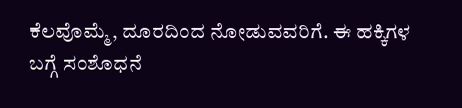ಕೆಲವೊಮ್ಮೆ, ದೂರದಿಂದ ನೋಡುವವರಿಗೆ. ಈ ಹಕ್ಕಿಗಳ ಬಗ್ಗೆ ಸಂಶೊಧನೆ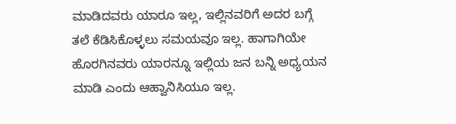ಮಾಡಿದವರು ಯಾರೂ ಇಲ್ಲ, ಇಲ್ಲಿನವರಿಗೆ ಅದರ ಬಗ್ಗೆ ತಲೆ ಕೆಡಿಸಿಕೊಳ್ಳಲು ಸಮಯವೂ ಇಲ್ಲ. ಹಾಗಾಗಿಯೇ ಹೊರಗಿನವರು ಯಾರನ್ನೂ ಇಲ್ಲಿಯ ಜನ ಬನ್ನಿ ಅಧ್ಯಯನ ಮಾಡಿ ಎಂದು ಆಹ್ವಾನಿಸಿಯೂ ಇಲ್ಲ.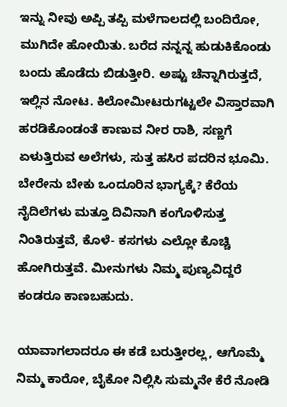ಇನ್ನು ನೀವು ಅಪ್ಪಿ ತಪ್ಪಿ ಮಳೆಗಾಲದಲ್ಲಿ ಬಂದಿರೋ, ಮುಗಿದೇ ಹೋಯಿತು. ಬರೆದ ನನ್ನನ್ನ ಹುಡುಕಿಕೊಂಡು ಬಂದು ಹೊಡೆದು ಬಿಡುತ್ತೀರಿ. ಅಷ್ಟು ಚೆನ್ನಾಗಿರುತ್ತದೆ, ಇಲ್ಲಿನ ನೋಟ. ಕಿಲೋಮೀಟರುಗಟ್ಟಲೇ ವಿಸ್ತಾರವಾಗಿ ಹರಡಿಕೊಂಡಂತೆ ಕಾಣುವ ನೀರ ರಾಶಿ, ಸಣ್ಣಗೆ ಏಳುತ್ತಿರುವ ಅಲೆಗಳು, ಸುತ್ತ ಹಸಿರ ಪದರಿನ ಭೂಮಿ. ಬೇರೇನು ಬೇಕು ಒಂದೂರಿನ ಭಾಗ್ಯಕ್ಕೆ? ಕೆರೆಯ ನೈದಿಲೆಗಳು ಮತ್ತೂ ದಿವಿನಾಗಿ ಕಂಗೊಳಿಸುತ್ತ ನಿಂತಿರುತ್ತವೆ, ಕೊಳೆ- ಕಸಗಳು ಎಲ್ಲೋ ಕೊಚ್ಚಿ ಹೋಗಿರುತ್ತವೆ. ಮೀನುಗಳು ನಿಮ್ಮ ಪುಣ್ಯವಿದ್ದರೆ ಕಂಡರೂ ಕಾಣಬಹುದು.

ಯಾವಾಗಲಾದರೂ ಈ ಕಡೆ ಬರುತ್ತೀರಲ್ಲ, ಆಗೊಮ್ಮೆ ನಿಮ್ಮ ಕಾರೋ, ಬೈಕೋ ನಿಲ್ಲಿಸಿ ಸುಮ್ಮನೇ ಕೆರೆ ನೋಡಿ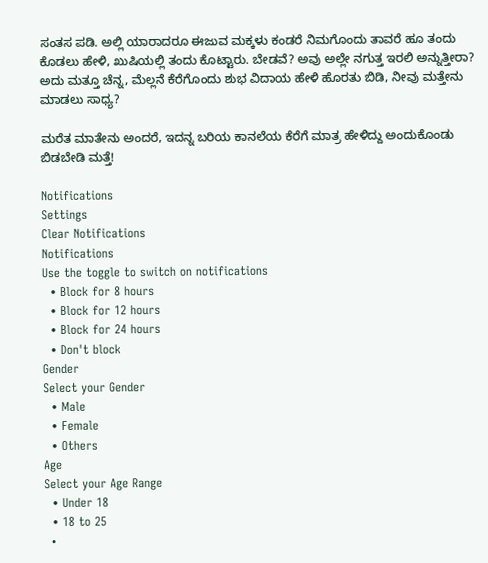ಸಂತಸ ಪಡಿ. ಅಲ್ಲಿ ಯಾರಾದರೂ ಈಜುವ ಮಕ್ಕಳು ಕಂಡರೆ ನಿಮಗೊಂದು ತಾವರೆ ಹೂ ತಂದು ಕೊಡಲು ಹೇಳಿ, ಖುಷಿಯಲ್ಲಿ ತಂದು ಕೊಟ್ಟಾರು. ಬೇಡವೆ? ಅವು ಅಲ್ಲೇ ನಗುತ್ತ ಇರಲಿ ಅನ್ನುತ್ತೀರಾ? ಅದು ಮತ್ತೂ ಚೆನ್ನ, ಮೆಲ್ಲನೆ ಕೆರೆಗೊಂದು ಶುಭ ವಿದಾಯ ಹೇಳಿ ಹೊರತು ಬಿಡಿ, ನೀವು ಮತ್ತೇನು ಮಾಡಲು ಸಾಧ್ಯ?

ಮರೆತ ಮಾತೇನು ಅಂದರೆ, ಇದನ್ನ ಬರಿಯ ಕಾನಲೆಯ ಕೆರೆಗೆ ಮಾತ್ರ ಹೇಳಿದ್ದು ಅಂದುಕೊಂಡು ಬಿಡಬೇಡಿ ಮತ್ತೆ!

Notifications
Settings
Clear Notifications
Notifications
Use the toggle to switch on notifications
  • Block for 8 hours
  • Block for 12 hours
  • Block for 24 hours
  • Don't block
Gender
Select your Gender
  • Male
  • Female
  • Others
Age
Select your Age Range
  • Under 18
  • 18 to 25
  •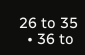26 to 35
  • 36 to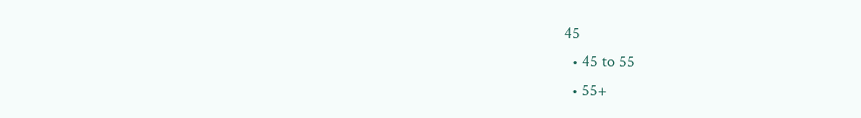45
  • 45 to 55
  • 55+